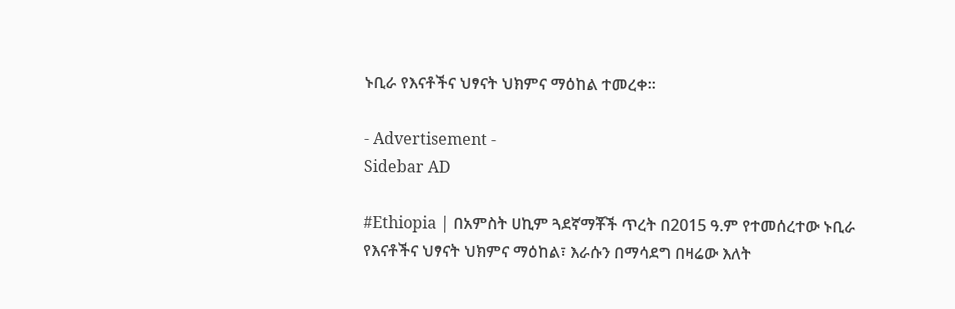ኑቢራ የእናቶችና ህፃናት ህክምና ማዕከል ተመረቀ።

- Advertisement -
Sidebar AD

#Ethiopia | በአምስት ሀኪም ጓደኛማቾች ጥረት በ2015 ዓ.ም የተመሰረተው ኑቢራ የእናቶችና ህፃናት ህክምና ማዕከል፣ እራሱን በማሳደግ በዛሬው እለት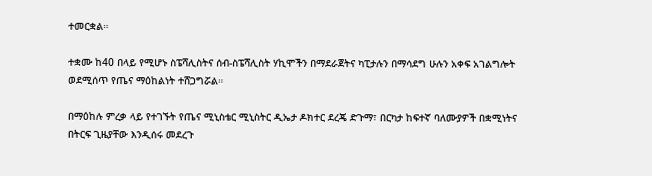ተመርቋል።

ተቋሙ ከ40 በላይ የሚሆኑ ስፔሻሊስትና ሰብ-ስፔሻሊስት ሃኪሞችን በማደራጀትና ካፒታሉን በማሳደግ ሁሉን አቀፍ አገልግሎት ወደሚሰጥ የጤና ማዕከልነት ተሸጋግሯል።

በማዕከሉ ምረቃ ላይ የተገኙት የጤና ሚኒስቴር ሚኒስትር ዲኤታ ዶክተር ደረጄ ድጉማ፣ በርካታ ከፍተኛ ባለሙያዎች በቋሚነትና በትርፍ ጊዜያቸው እንዲሰሩ መደረጉ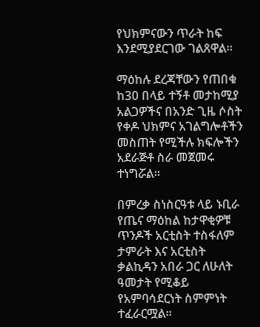የህክምናውን ጥራት ከፍ እንደሚያደርገው ገልጸዋል።

ማዕከሉ ደረጃቸውን የጠበቁ ከ30 በላይ ተኝቶ መታከሚያ አልጋዎችና በአንድ ጊዜ ሶስት የቀዶ ህክምና አገልግሎቶችን መስጠት የሚችሉ ክፍሎችን አደራጅቶ ስራ መጀመሩ ተነግሯል።

በምረቃ ስነስርዓቱ ላይ ኑቢራ የጤና ማዕከል ከታዋቂዎቹ ጥንዶች አርቲስት ተስፋለም ታምራት እና አርቲስት ቃልኪዳን አበራ ጋር ለሁለት ዓመታት የሚቆይ የአምባሳደርነት ስምምነት ተፈራርሟል።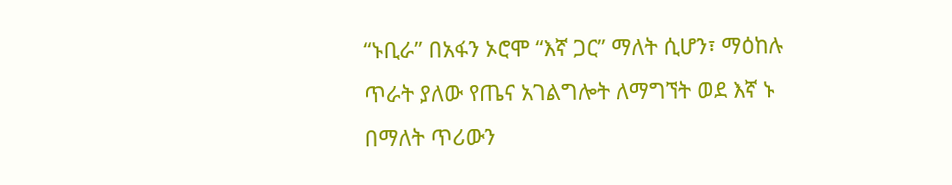“ኑቢራ” በአፋን ኦሮሞ “እኛ ጋር” ማለት ሲሆን፣ ማዕከሉ ጥራት ያለው የጤና አገልግሎት ለማግኘት ወደ እኛ ኑ በማለት ጥሪውን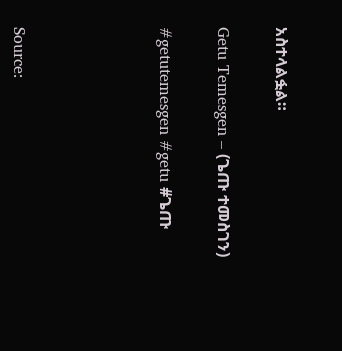አስተላልፏል።

Getu Temesgen – (ጌጡ ተመስገን)

#getutemesgen #getu #ጌጡ




Source: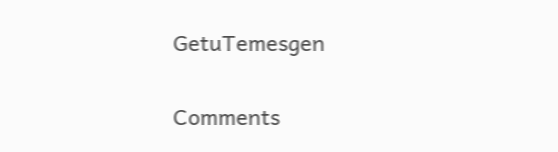GetuTemesgen

Comments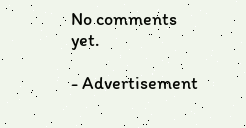No comments yet.

- Advertisement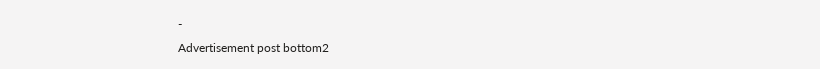-
Advertisement post bottom2